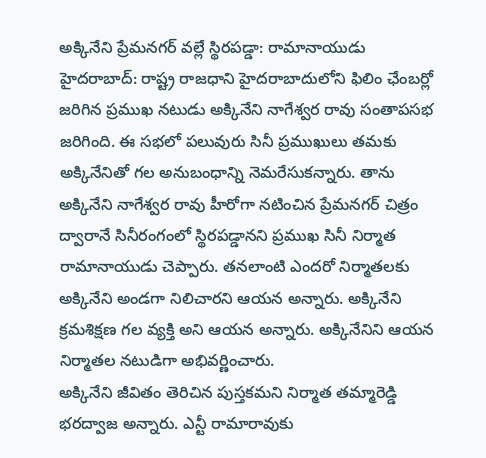అక్కినేని ప్రేమనగర్ వల్లే స్థిరపడ్డా: రామానాయుడు
హైదరాబాద్: రాష్ట్ర రాజధాని హైదరాబాదులోని ఫిలిం ఛేంబర్లో జరిగిన ప్రముఖ నటుడు అక్కినేని నాగేశ్వర రావు సంతాపసభ జరిగింది. ఈ సభలో పలువురు సినీ ప్రముఖులు తమకు అక్కినేనితో గల అనుబంధాన్ని నెమరేసుకన్నారు. తాను అక్కినేని నాగేశ్వర రావు హీరోగా నటించిన ప్రేమనగర్ చిత్రం ద్వారానే సినీరంగంలో స్థిరపడ్డానని ప్రముఖ సినీ నిర్మాత రామానాయుడు చెప్పారు. తనలాంటి ఎందరో నిర్మాతలకు అక్కినేని అండగా నిలిచారని ఆయన అన్నారు. అక్కినేని క్రమశిక్షణ గల వ్యక్తి అని ఆయన అన్నారు. అక్కినేనిని ఆయన నిర్మాతల నటుడిగా అభివర్ణించారు.
అక్కినేని జీవితం తెరిచిన పుస్తకమని నిర్మాత తమ్మారెడ్డి భరద్వాజ అన్నారు. ఎన్టీ రామారావుకు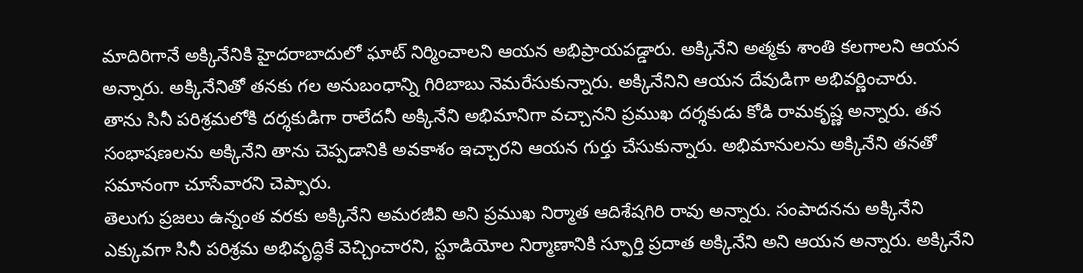మాదిరిగానే అక్కినేనికి హైదరాబాదులో ఘాట్ నిర్మించాలని ఆయన అభిప్రాయపడ్డారు. అక్కినేని అత్మకు శాంతి కలగాలని ఆయన అన్నారు. అక్కినేనితో తనకు గల అనుబంధాన్ని గిరిబాబు నెమరేసుకున్నారు. అక్కినేనిని ఆయన దేవుడిగా అభివర్ణించారు.
తాను సినీ పరిశ్రమలోకి దర్శకుడిగా రాలేదనీ అక్కినేని అభిమానిగా వచ్చానని ప్రముఖ దర్శకుడు కోడి రామకృష్ణ అన్నారు. తన సంభాషణలను అక్కినేని తాను చెప్పడానికి అవకాశం ఇచ్చారని ఆయన గుర్తు చేసుకున్నారు. అభిమానులను అక్కినేని తనతో సమానంగా చూసేవారని చెప్పారు.
తెలుగు ప్రజలు ఉన్నంత వరకు అక్కినేని అమరజీవి అని ప్రముఖ నిర్మాత ఆదిశేషగిరి రావు అన్నారు. సంపాదనను అక్కినేని ఎక్కువగా సినీ పరిశ్రమ అభివృద్ధికే వెచ్చించారని, స్టూడియోల నిర్మాణానికి స్ఫూర్తి ప్రదాత అక్కినేని అని ఆయన అన్నారు. అక్కినేని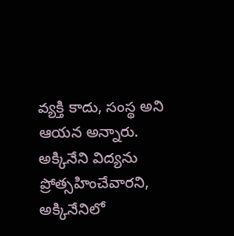వ్యక్తి కాదు, సంస్థ అని ఆయన అన్నారు. అక్కినేని విద్యను ప్రోత్సహించేవారని, అక్కినేనిలో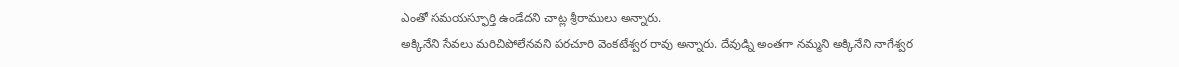ఎంతో సమయస్ఫూర్తి ఉండేదని చాట్ల శ్రీరాములు అన్నారు.
అక్కినేని సేవలు మరిచిపోలేనవని పరచూరి వెంకటేశ్వర రావు అన్నారు. దేవుడ్ని అంతగా నమ్మని అక్కినేని నాగేశ్వర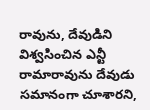రావును, దేవుడిని విశ్వసించిన ఎన్టీ రామారావును దేవుడు సమానంగా చూశారని,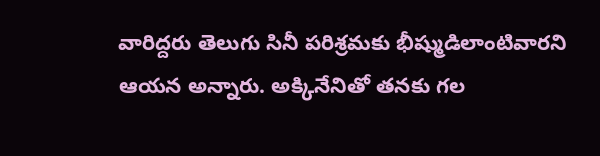వారిద్దరు తెలుగు సినీ పరిశ్రమకు భీష్ముడిలాంటివారని ఆయన అన్నారు. అక్కినేనితో తనకు గల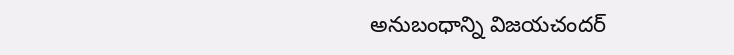అనుబంధాన్ని విజయచందర్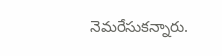నెమరేసుకన్నారు.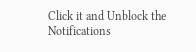Click it and Unblock the Notifications